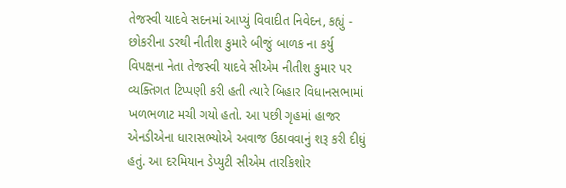તેજસ્વી યાદવે સદનમાં આપ્યું વિવાદીત નિવેદન, કહ્યું - છોકરીના ડરથી નીતીશ કુમારે બીજું બાળક ના કર્યુ
વિપક્ષના નેતા તેજસ્વી યાદવે સીએમ નીતીશ કુમાર પર વ્યક્તિગત ટિપ્પણી કરી હતી ત્યારે બિહાર વિધાનસભામાં ખળભળાટ મચી ગયો હતો. આ પછી ગૃહમાં હાજર એનડીએના ધારાસભ્યોએ અવાજ ઉઠાવવાનું શરૂ કરી દીધું હતું. આ દરમિયાન ડેપ્યુટી સીએમ તારકિશોર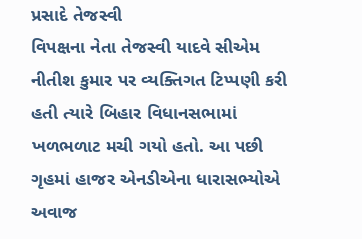પ્રસાદે તેજસ્વી
વિપક્ષના નેતા તેજસ્વી યાદવે સીએમ નીતીશ કુમાર પર વ્યક્તિગત ટિપ્પણી કરી હતી ત્યારે બિહાર વિધાનસભામાં ખળભળાટ મચી ગયો હતો. આ પછી ગૃહમાં હાજર એનડીએના ધારાસભ્યોએ અવાજ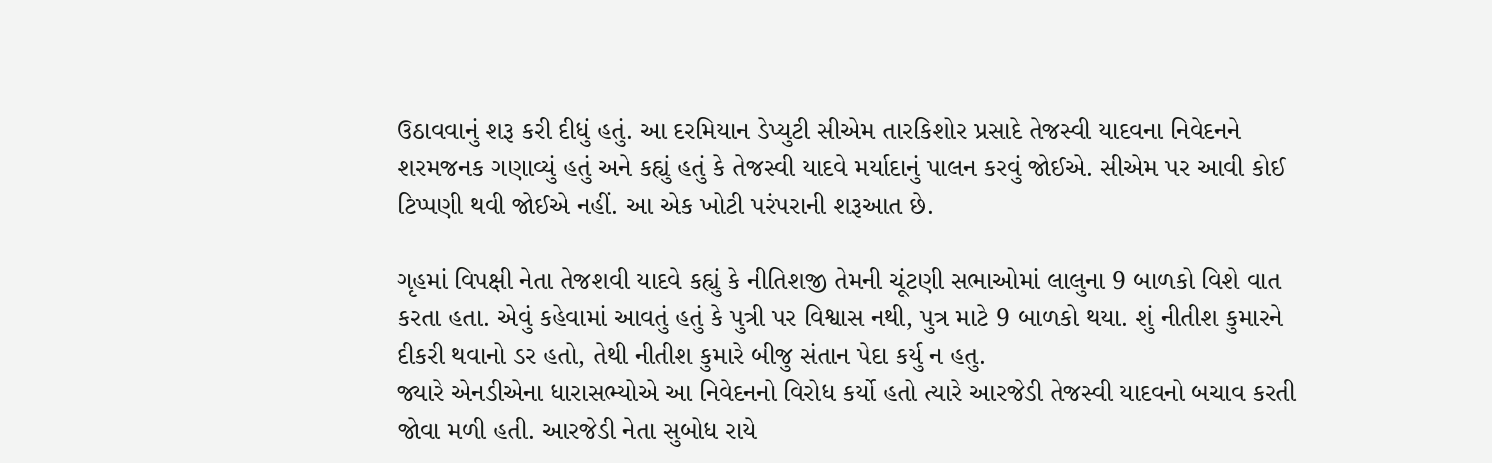ઉઠાવવાનું શરૂ કરી દીધું હતું. આ દરમિયાન ડેપ્યુટી સીએમ તારકિશોર પ્રસાદે તેજસ્વી યાદવના નિવેદનને શરમજનક ગણાવ્યું હતું અને કહ્યું હતું કે તેજસ્વી યાદવે મર્યાદાનું પાલન કરવું જોઈએ. સીએમ પર આવી કોઈ ટિપ્પણી થવી જોઈએ નહીં. આ એક ખોટી પરંપરાની શરૂઆત છે.

ગૃહમાં વિપક્ષી નેતા તેજશવી યાદવે કહ્યું કે નીતિશજી તેમની ચૂંટણી સભાઓમાં લાલુના 9 બાળકો વિશે વાત કરતા હતા. એવું કહેવામાં આવતું હતું કે પુત્રી પર વિશ્વાસ નથી, પુત્ર માટે 9 બાળકો થયા. શું નીતીશ કુમારને દીકરી થવાનો ડર હતો, તેથી નીતીશ કુમારે બીજુ સંતાન પેદા કર્યુ ન હતુ.
જ્યારે એનડીએના ધારાસભ્યોએ આ નિવેદનનો વિરોધ કર્યો હતો ત્યારે આરજેડી તેજસ્વી યાદવનો બચાવ કરતી જોવા મળી હતી. આરજેડી નેતા સુબોધ રાયે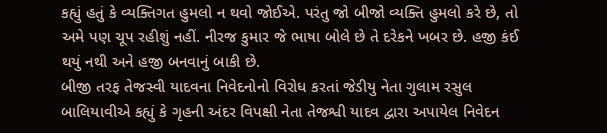કહ્યું હતું કે વ્યક્તિગત હુમલો ન થવો જોઈએ. પરંતુ જો બીજો વ્યક્તિ હુમલો કરે છે, તો અમે પણ ચૂપ રહીશું નહીં. નીરજ કુમાર જે ભાષા બોલે છે તે દરેકને ખબર છે. હજી કંઈ થયું નથી અને હજી બનવાનું બાકી છે.
બીજી તરફ તેજસ્વી યાદવના નિવેદનોનો વિરોધ કરતાં જેડીયુ નેતા ગુલામ રસુલ બાલિયાવીએ કહ્યું કે ગૃહની અંદર વિપક્ષી નેતા તેજશ્વી યાદવ દ્વારા અપાયેલ નિવેદન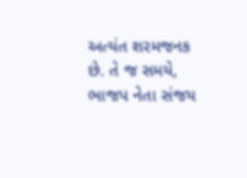અત્યંત શરમજનક છે. તે જ સમયે, ભાજપ નેતા સંજય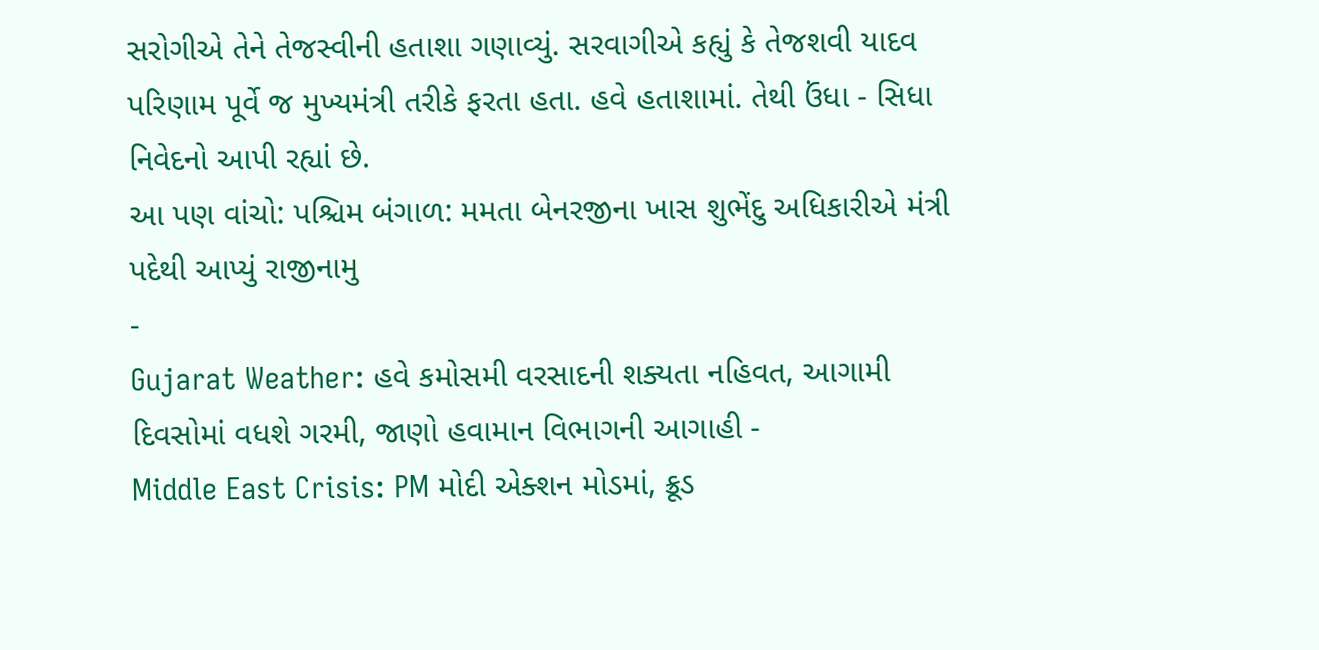સરોગીએ તેને તેજસ્વીની હતાશા ગણાવ્યું. સરવાગીએ કહ્યું કે તેજશવી યાદવ પરિણામ પૂર્વે જ મુખ્યમંત્રી તરીકે ફરતા હતા. હવે હતાશામાં. તેથી ઉંધા - સિધા નિવેદનો આપી રહ્યાં છે.
આ પણ વાંચો: પશ્ચિમ બંગાળ: મમતા બેનરજીના ખાસ શુભેંદુ અધિકારીએ મંત્રી પદેથી આપ્યું રાજીનામુ
-
Gujarat Weather: હવે કમોસમી વરસાદની શક્યતા નહિવત, આગામી દિવસોમાં વધશે ગરમી, જાણો હવામાન વિભાગની આગાહી -
Middle East Crisis: PM મોદી એક્શન મોડમાં, ક્રૂડ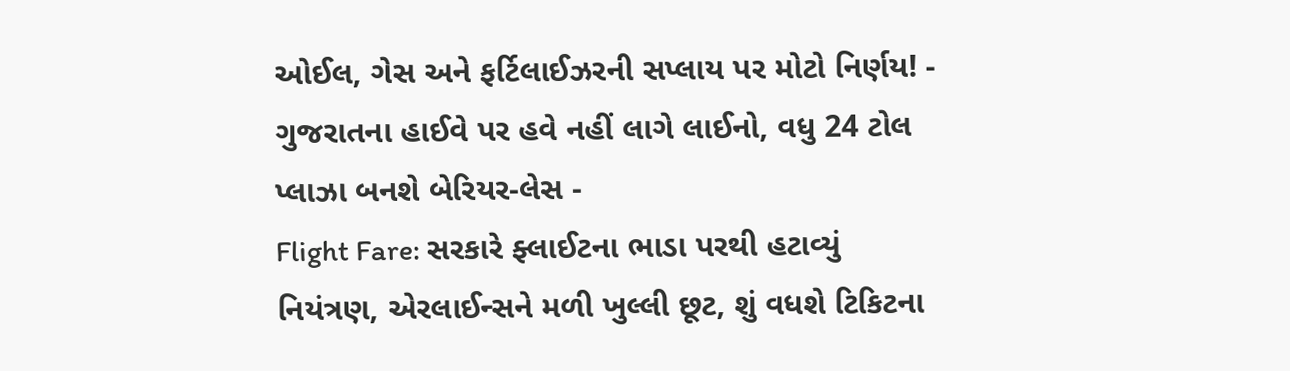ઓઈલ, ગેસ અને ફર્ટિલાઈઝરની સપ્લાય પર મોટો નિર્ણય! -
ગુજરાતના હાઈવે પર હવે નહીં લાગે લાઈનો, વધુ 24 ટોલ પ્લાઝા બનશે બેરિયર-લેસ -
Flight Fare: સરકારે ફ્લાઈટના ભાડા પરથી હટાવ્યું નિયંત્રણ, એરલાઈન્સને મળી ખુલ્લી છૂટ, શું વધશે ટિકિટના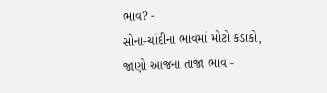ભાવ? -
સોના-ચાંદીના ભાવમાં મોટો કડાકો, જાણો આજના તાજા ભાવ -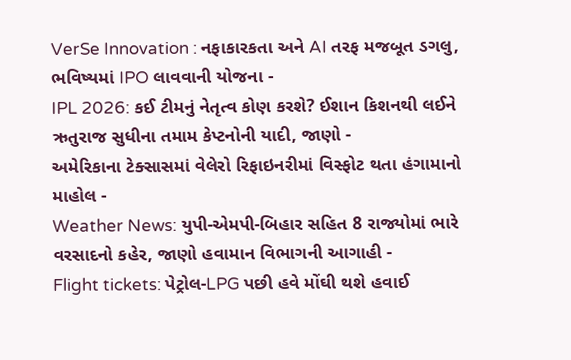VerSe Innovation : નફાકારકતા અને AI તરફ મજબૂત ડગલુ, ભવિષ્યમાં IPO લાવવાની યોજના -
IPL 2026: કઈ ટીમનું નેતૃત્વ કોણ કરશે? ઈશાન કિશનથી લઈને ઋતુરાજ સુધીના તમામ કેપ્ટનોની યાદી, જાણો -
અમેરિકાના ટેક્સાસમાં વેલેરો રિફાઇનરીમાં વિસ્ફોટ થતા હંગામાનો માહોલ -
Weather News: યુપી-એમપી-બિહાર સહિત 8 રાજ્યોમાં ભારે વરસાદનો કહેર, જાણો હવામાન વિભાગની આગાહી -
Flight tickets: પેટ્રોલ-LPG પછી હવે મોંઘી થશે હવાઈ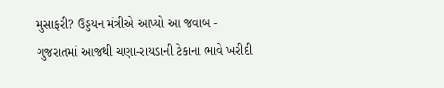મુસાફરી? ઉડ્ડયન મંત્રીએ આપ્યો આ જવાબ -
ગુજરાતમાં આજથી ચણા-રાયડાની ટેકાના ભાવે ખરીદી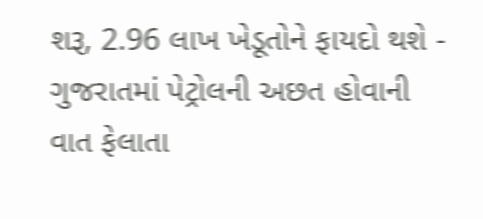શરૂ, 2.96 લાખ ખેડૂતોને ફાયદો થશે -
ગુજરાતમાં પેટ્રોલની અછત હોવાની વાત ફેલાતા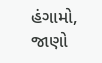હંગામો, જાણો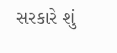સરકારે શું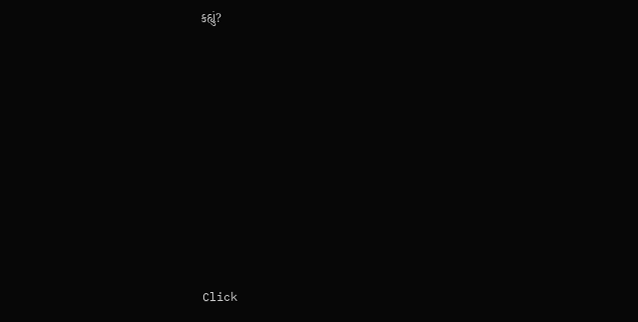કહ્યું?










Click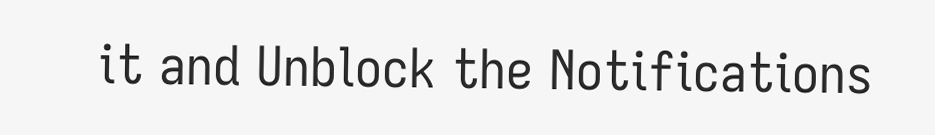it and Unblock the Notifications